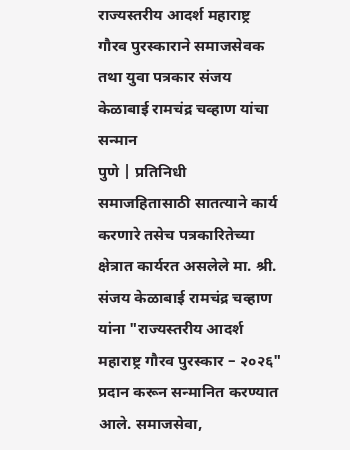राज्यस्तरीय आदर्श महाराष्ट्र गौरव पुरस्काराने समाजसेवक तथा युवा पत्रकार संजय केळाबाई रामचंद्र चव्हाण यांचा सन्मान
पुणे | प्रतिनिधी
समाजहितासाठी सातत्याने कार्य करणारे तसेच पत्रकारितेच्या क्षेत्रात कार्यरत असलेले मा. श्री. संजय केळाबाई रामचंद्र चव्हाण यांना "राज्यस्तरीय आदर्श महाराष्ट्र गौरव पुरस्कार – २०२६" प्रदान करून सन्मानित करण्यात आले. समाजसेवा,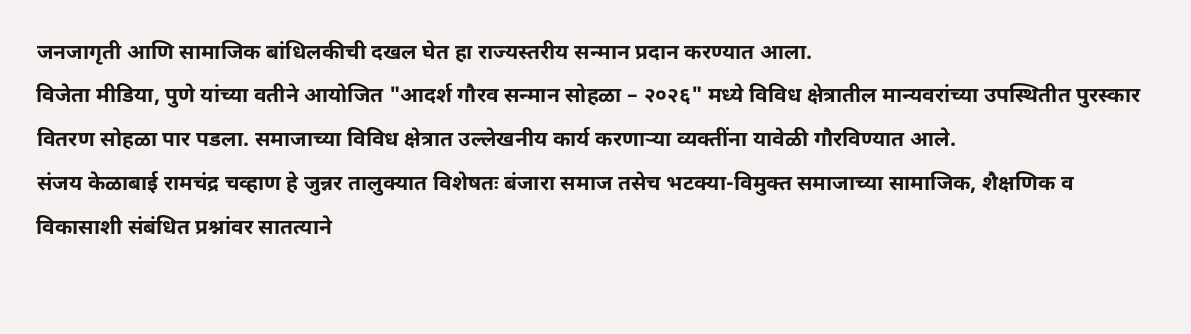जनजागृती आणि सामाजिक बांधिलकीची दखल घेत हा राज्यस्तरीय सन्मान प्रदान करण्यात आला.
विजेता मीडिया, पुणे यांच्या वतीने आयोजित "आदर्श गौरव सन्मान सोहळा – २०२६" मध्ये विविध क्षेत्रातील मान्यवरांच्या उपस्थितीत पुरस्कार वितरण सोहळा पार पडला. समाजाच्या विविध क्षेत्रात उल्लेखनीय कार्य करणाऱ्या व्यक्तींना यावेळी गौरविण्यात आले.
संजय केळाबाई रामचंद्र चव्हाण हे जुन्नर तालुक्यात विशेषतः बंजारा समाज तसेच भटक्या-विमुक्त समाजाच्या सामाजिक, शैक्षणिक व विकासाशी संबंधित प्रश्नांवर सातत्याने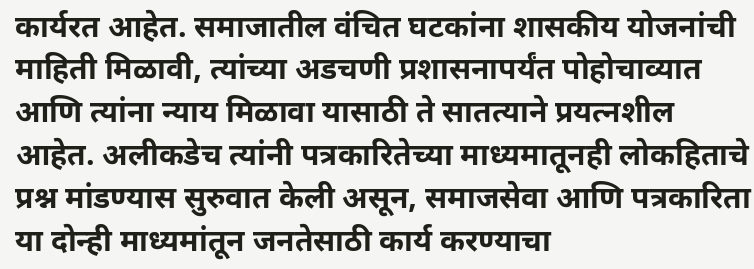कार्यरत आहेत. समाजातील वंचित घटकांना शासकीय योजनांची माहिती मिळावी, त्यांच्या अडचणी प्रशासनापर्यंत पोहोचाव्यात आणि त्यांना न्याय मिळावा यासाठी ते सातत्याने प्रयत्नशील आहेत. अलीकडेच त्यांनी पत्रकारितेच्या माध्यमातूनही लोकहिताचे प्रश्न मांडण्यास सुरुवात केली असून, समाजसेवा आणि पत्रकारिता या दोन्ही माध्यमांतून जनतेसाठी कार्य करण्याचा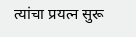त्यांचा प्रयत्न सुरू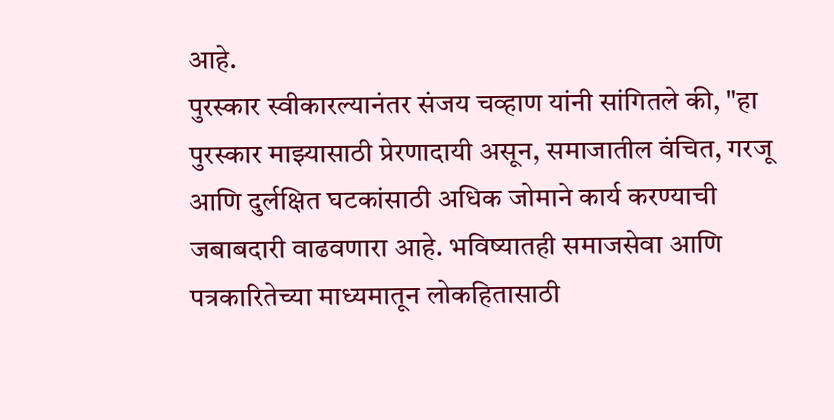आहे.
पुरस्कार स्वीकारल्यानंतर संजय चव्हाण यांनी सांगितले की, "हा पुरस्कार माझ्यासाठी प्रेरणादायी असून, समाजातील वंचित, गरजू आणि दुर्लक्षित घटकांसाठी अधिक जोमाने कार्य करण्याची जबाबदारी वाढवणारा आहे. भविष्यातही समाजसेवा आणि पत्रकारितेच्या माध्यमातून लोकहितासाठी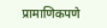प्रामाणिकपणे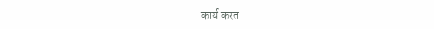कार्य करत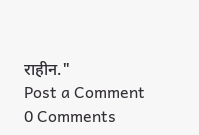राहीन."
Post a Comment
0 Comments